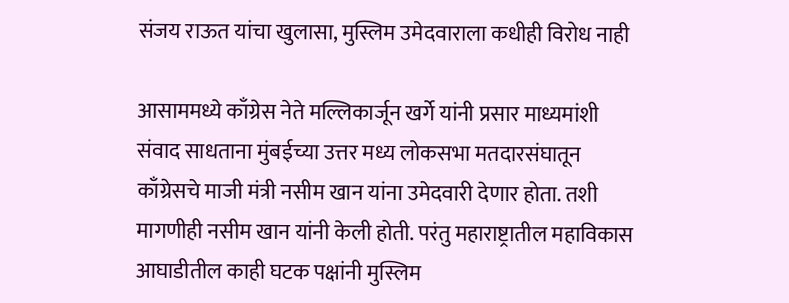संजय राऊत यांचा खुलासा, मुस्लिम उमेदवाराला कधीही विरोध नाही

आसाममध्ये काँग्रेस नेते मल्लिकार्जून खर्गे यांनी प्रसार माध्यमांशी संवाद साधताना मुंबईच्या उत्तर मध्य लोकसभा मतदारसंघातून काँग्रेसचे माजी मंत्री नसीम खान यांना उमेदवारी देणार होता. तशी मागणीही नसीम खान यांनी केली होती. परंतु महाराष्ट्रातील महाविकास आघाडीतील काही घटक पक्षांनी मुस्लिम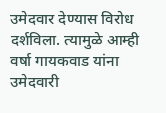उमेदवार देण्यास विरोध दर्शविला. त्यामुळे आम्ही वर्षा गायकवाड यांना उमेदवारी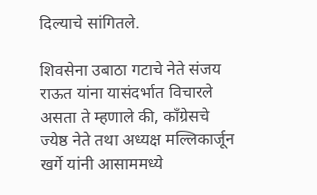दिल्याचे सांगितले.

शिवसेना उबाठा गटाचे नेते संजय राऊत यांना यासंदर्भात विचारले असता ते म्हणाले की, काँग्रेसचे ज्येष्ठ नेते तथा अध्यक्ष मल्लिकार्जून खर्गे यांनी आसाममध्ये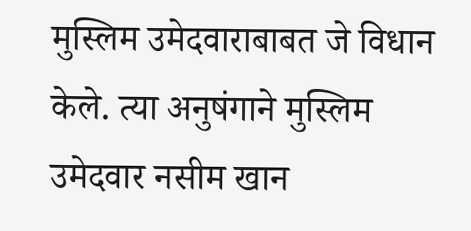मुस्लिम उमेदवाराबाबत जे विधान केले. त्या अनुषंगाने मुस्लिम उमेदवार नसीम खान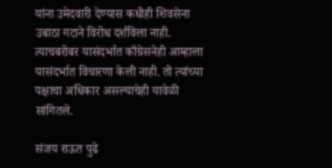यांना उमेदवारी देण्यास कधीही शिवसेना उबाठा गटाने विरोध दर्शविला नाही. त्याचबरोबर यासंदर्भात काँग्रेसनेही आम्हाला यासंदर्भात विचारणा केली नाही. तो त्यांच्या पक्षाचा अधिकार असल्याचेही यावेळी सांगितले.

संजय राऊत पुढे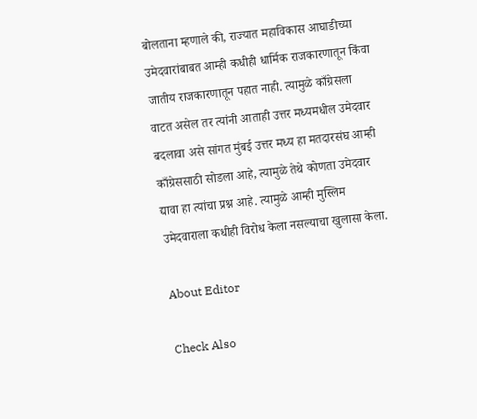बोलताना म्हणाले की, राज्यात महाविकास आघाडीच्या उमेदवारांबाबत आम्ही कधीही धार्मिक राजकारणातून किंवा जातीय राजकारणातून पहात नाही. त्यामुळे काँग्रेसला वाटत असेल तर त्यांनी आताही उत्तर मध्यमधील उमेदवार बदलावा असे सांगत मुंबई उत्तर मध्य हा मतदारसंघ आम्ही काँग्रेससाठी सोडला आहे, त्यामुळे तेथे कोणता उमेदवार द्यावा हा त्यांचा प्रश्न आहे. त्यामुळे आम्ही मुस्लिम उमेदवाराला कधीही विरोध केला नसल्याचा खुलासा केला.

About Editor

Check Also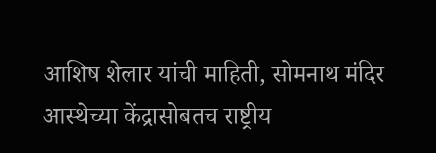आशिष शेलार यांची माहिती, सोमनाथ मंदिर आस्थेच्या केंद्रासोबतच राष्ट्रीय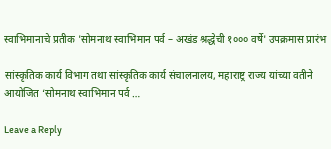स्वाभिमानाचे प्रतीक 'सोमनाथ स्वाभिमान पर्व – अखंड श्रद्धेची १००० वर्षे' उपक्रमास प्रारंभ

सांस्कृतिक कार्य विभाग तथा सांस्कृतिक कार्य संचालनालय, महाराष्ट्र राज्य यांच्या वतीने आयोजित ‘सोमनाथ स्वाभिमान पर्व …

Leave a Reply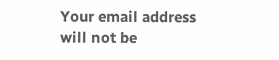Your email address will not be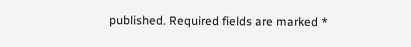published. Required fields are marked *